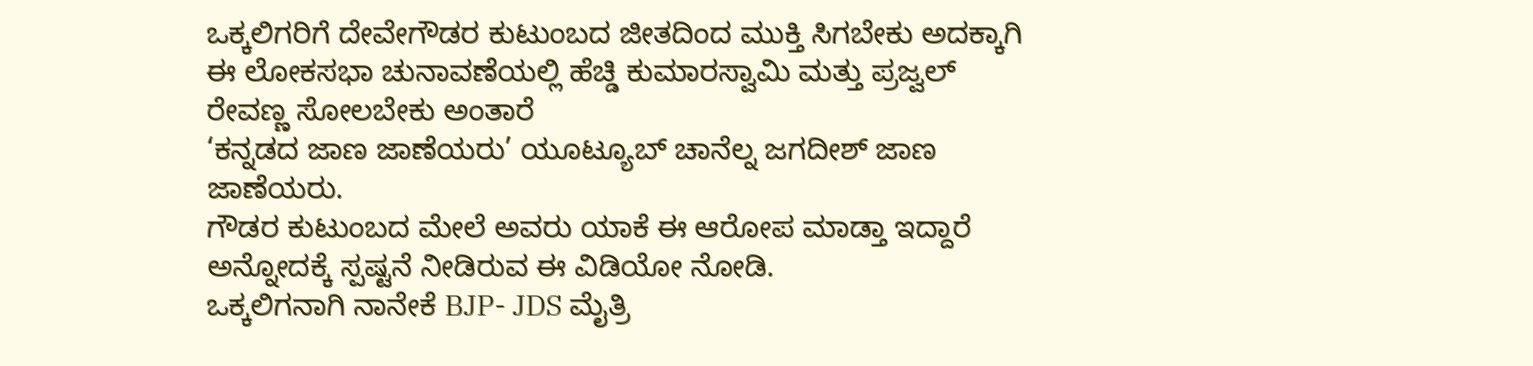ಒಕ್ಕಲಿಗರಿಗೆ ದೇವೇಗೌಡರ ಕುಟುಂಬದ ಜೀತದಿಂದ ಮುಕ್ತಿ ಸಿಗಬೇಕು ಅದಕ್ಕಾಗಿ ಈ ಲೋಕಸಭಾ ಚುನಾವಣೆಯಲ್ಲಿ ಹೆಚ್ಡಿ ಕುಮಾರಸ್ವಾಮಿ ಮತ್ತು ಪ್ರಜ್ವಲ್ ರೇವಣ್ಣ ಸೋಲಬೇಕು ಅಂತಾರೆ
‘ಕನ್ನಡದ ಜಾಣ ಜಾಣೆಯರು’ ಯೂಟ್ಯೂಬ್ ಚಾನೆಲ್ನ ಜಗದೀಶ್ ಜಾಣ ಜಾಣೆಯರು.
ಗೌಡರ ಕುಟುಂಬದ ಮೇಲೆ ಅವರು ಯಾಕೆ ಈ ಆರೋಪ ಮಾಡ್ತಾ ಇದ್ದಾರೆ ಅನ್ನೋದಕ್ಕೆ ಸ್ಪಷ್ಟನೆ ನೀಡಿರುವ ಈ ವಿಡಿಯೋ ನೋಡಿ.
ಒಕ್ಕಲಿಗನಾಗಿ ನಾನೇಕೆ BJP- JDS ಮೈತ್ರಿ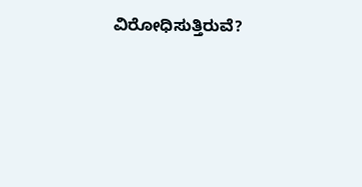ವಿರೋಧಿಸುತ್ತಿರುವೆ?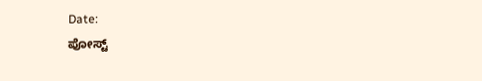Date:
ಪೋಸ್ಟ್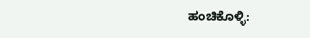ಹಂಚಿಕೊಳ್ಳಿ: